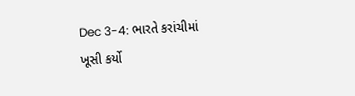Dec 3-4: ભારતે કરાંચીમાં ખૂસી કર્યો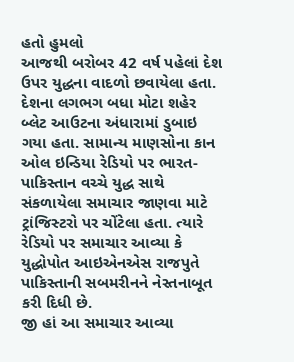હતો હુમલો
આજથી બરોબર 42 વર્ષ પહેલાં દેશ ઉપર યુદ્ધના વાદળો છવાયેલા હતા. દેશના લગભગ બધા મોટા શહેર બ્લેટ આઉટના અંધારામાં ડુબાઇ ગયા હતા. સામાન્ય માણસોના કાન ઓલ ઇન્ડિયા રેડિયો પર ભારત-પાકિસ્તાન વચ્ચે યુદ્ધ સાથે સંકળાયેલા સમાચાર જાણવા માટે ટ્રાંજિસ્ટરો પર ચોંટેલા હતા. ત્યારે રેડિયો પર સમાચાર આવ્યા કે યુદ્ધોપોત આઇએનએસ રાજપુતે પાકિસ્તાની સબમરીનને નેસ્તનાબૂત કરી દિધી છે.
જી હાં આ સમાચાર આવ્યા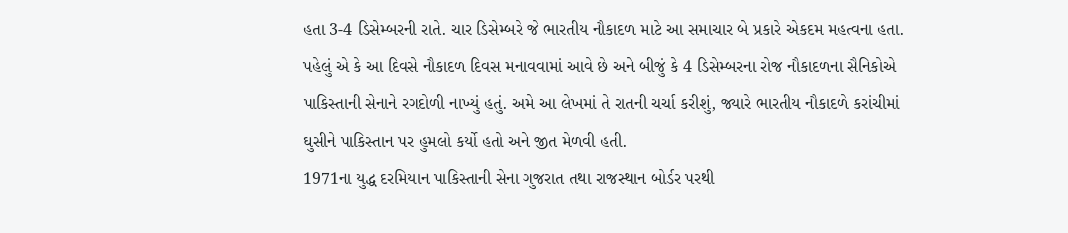હતા 3-4 ડિસેમ્બરની રાતે. ચાર ડિસેમ્બરે જે ભારતીય નૌકાદળ માટે આ સમાચાર બે પ્રકારે એકદમ મહત્વના હતા. પહેલું એ કે આ દિવસે નૌકાદળ દિવસ મનાવવામાં આવે છે અને બીજું કે 4 ડિસેમ્બરના રોજ નૌકાદળના સૈનિકોએ પાકિસ્તાની સેનાને રગદોળી નાખ્યું હતું. અમે આ લેખમાં તે રાતની ચર્ચા કરીશું, જ્યારે ભારતીય નૌકાદળે કરાંચીમાં ઘુસીને પાકિસ્તાન પર હુમલો કર્યો હતો અને જીત મેળવી હતી.
1971ના યુદ્ધ દરમિયાન પાકિસ્તાની સેના ગુજરાત તથા રાજસ્થાન બોર્ડર પરથી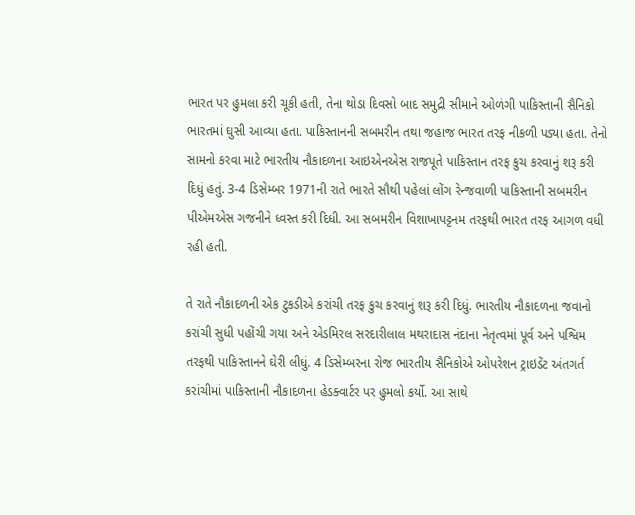ભારત પર હુમલા કરી ચૂકી હતી, તેના થોડા દિવસો બાદ સમુદ્રી સીમાને ઓળંગી પાકિસ્તાની સૈનિકો ભારતમાં ઘુસી આવ્યા હતા. પાકિસ્તાનની સબમરીન તથા જહાજ ભારત તરફ નીકળી પડ્યા હતા. તેનો સામનો કરવા માટે ભારતીય નૌકાદળના આઇએનએસ રાજપૂતે પાકિસ્તાન તરફ કુચ કરવાનું શરૂ કરી દિધું હતું. 3-4 ડિસેમ્બર 1971ની રાતે ભારતે સૌથી પહેલાં લોંગ રેન્જવાળી પાકિસ્તાની સબમરીન પીએમએસ ગજનીને ધ્વસ્ત કરી દિધી. આ સબમરીન વિશાખાપટ્ટનમ તરફથી ભારત તરફ આગળ વધી રહી હતી.

તે રાતે નૌકાદળની એક ટુકડીએ કરાંચી તરફ કુચ કરવાનું શરૂ કરી દિધું. ભારતીય નૌકાદળના જવાનો કરાંચી સુધી પહોંચી ગયા અને એડમિરલ સરદારીલાલ મથરાદાસ નંદાના નેતૃત્વમાં પૂર્વ અને પશ્વિમ તરફથી પાકિસ્તાનને ઘેરી લીધું. 4 ડિસેમ્બરના રોજ ભારતીય સૈનિકોએ ઓપરેશન ટ્રાઇડેંટ અંતગર્ત કરાંચીમાં પાકિસ્તાની નૌકાદળના હેડક્વાર્ટર પર હુમલો કર્યો. આ સાથે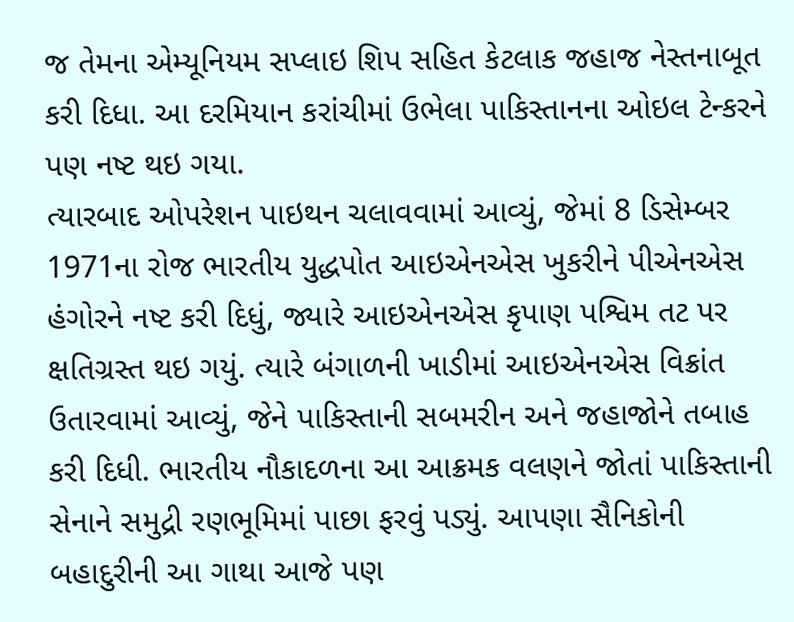જ તેમના એમ્યૂનિયમ સપ્લાઇ શિપ સહિત કેટલાક જહાજ નેસ્તનાબૂત કરી દિધા. આ દરમિયાન કરાંચીમાં ઉભેલા પાકિસ્તાનના ઓઇલ ટેન્કરને પણ નષ્ટ થઇ ગયા.
ત્યારબાદ ઓપરેશન પાઇથન ચલાવવામાં આવ્યું, જેમાં 8 ડિસેમ્બર 1971ના રોજ ભારતીય યુદ્ધપોત આઇએનએસ ખુકરીને પીએનએસ હંગોરને નષ્ટ કરી દિધું, જ્યારે આઇએનએસ કૃપાણ પશ્વિમ તટ પર ક્ષતિગ્રસ્ત થઇ ગયું. ત્યારે બંગાળની ખાડીમાં આઇએનએસ વિક્રાંત ઉતારવામાં આવ્યું, જેને પાકિસ્તાની સબમરીન અને જહાજોને તબાહ કરી દિધી. ભારતીય નૌકાદળના આ આક્રમક વલણને જોતાં પાકિસ્તાની સેનાને સમુદ્રી રણભૂમિમાં પાછા ફરવું પડ્યું. આપણા સૈનિકોની બહાદુરીની આ ગાથા આજે પણ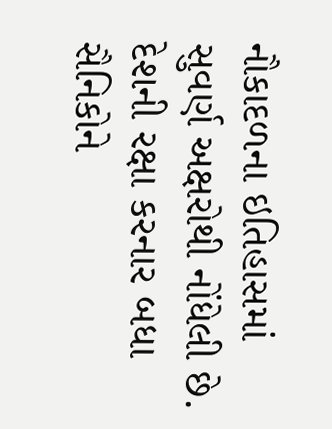નૌકાદળના ઇતિહાસમાં સુવર્ણ અક્ષરોથી નોંધેલી છે. દેશની રક્ષા કરનાર બધા સૈનિકોને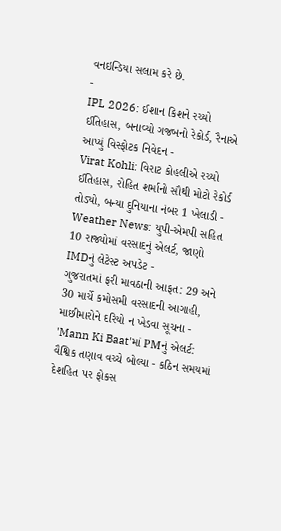વનઇન્ડિયા સલામ કરે છે.
-
IPL 2026: ઈશાન કિશને રચ્યો ઈતિહાસ, બનાવ્યો ગજબનો રેકોર્ડ, રૈનાએ આપ્યું વિસ્ફોટક નિવેદન -
Virat Kohli: વિરાટ કોહલીએ રચ્યો ઈતિહાસ, રોહિત શર્માનો સૌથી મોટો રેકોર્ડ તોડ્યો, બન્યા દુનિયાના નંબર 1 ખેલાડી -
Weather News: યુપી-એમપી સહિત 10 રાજ્યોમાં વરસાદનું એલર્ટ, જાણો IMDનું લેટેસ્ટ અપડેટ -
ગુજરાતમાં ફરી માવઠાની આફત: 29 અને 30 માર્ચે કમોસમી વરસાદની આગાહી, માછીમારોને દરિયો ન ખેડવા સૂચના -
'Mann Ki Baat'માં PMનું એલર્ટ: વૈશ્વિક તણાવ વચ્ચે બોલ્યા - કઠિન સમયમાં દેશહિત પર ફોકસ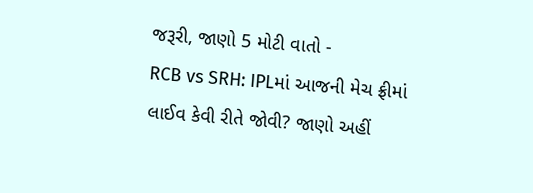જરૂરી, જાણો 5 મોટી વાતો -
RCB vs SRH: IPLમાં આજની મેચ ફ્રીમાં લાઈવ કેવી રીતે જોવી? જાણો અહીં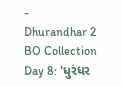-
Dhurandhar 2 BO Collection Day 8: 'ધુરંધર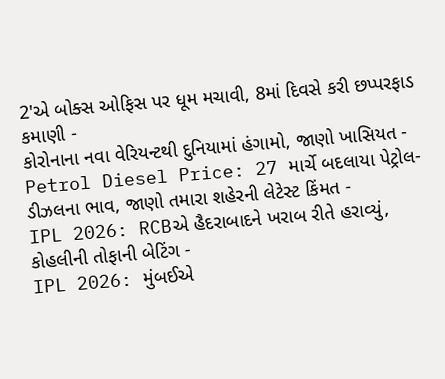2'એ બોક્સ ઓફિસ પર ધૂમ મચાવી, 8માં દિવસે કરી છપ્પરફાડ કમાણી -
કોરોનાના નવા વેરિયન્ટથી દુનિયામાં હંગામો, જાણો ખાસિયત -
Petrol Diesel Price: 27 માર્ચે બદલાયા પેટ્રોલ-ડીઝલના ભાવ, જાણો તમારા શહેરની લેટેસ્ટ કિંમત -
IPL 2026: RCBએ હૈદરાબાદને ખરાબ રીતે હરાવ્યું, કોહલીની તોફાની બેટિંગ -
IPL 2026: મુંબઈએ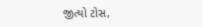જીત્યો ટોસ,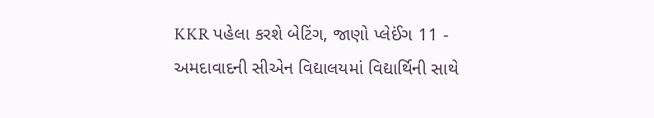KKR પહેલા કરશે બેટિંગ, જાણો પ્લેઈંગ 11 -
અમદાવાદની સીએન વિદ્યાલયમાં વિદ્યાર્થિની સાથે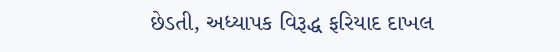છેડતી, અધ્યાપક વિરૂદ્ધ ફરિયાદ દાખલ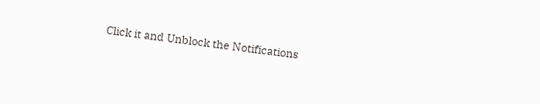Click it and Unblock the Notifications